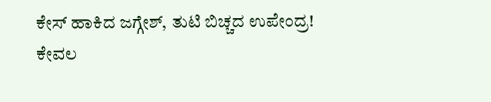ಕೇಸ್ ಹಾಕಿದ ಜಗ್ಗೇಶ್, ತುಟಿ ಬಿಚ್ಚದ ಉಪೇಂದ್ರ!
ಕೇವಲ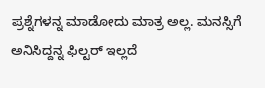ಪ್ರಶ್ನೆಗಳನ್ನ ಮಾಡೋದು ಮಾತ್ರ ಅಲ್ಲ. ಮನಸ್ಸಿಗೆ ಅನಿಸಿದ್ದನ್ನ ಫಿಲ್ಟರ್ ಇಲ್ಲದೆ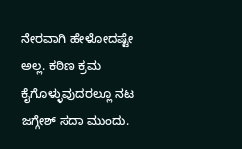ನೇರವಾಗಿ ಹೇಳೋದಷ್ಟೇ ಅಲ್ಲ. ಕಠಿಣ ಕ್ರಮ ಕೈಗೊಳ್ಳುವುದರಲ್ಲೂ ನಟ ಜಗ್ಗೇಶ್ ಸದಾ ಮುಂದು.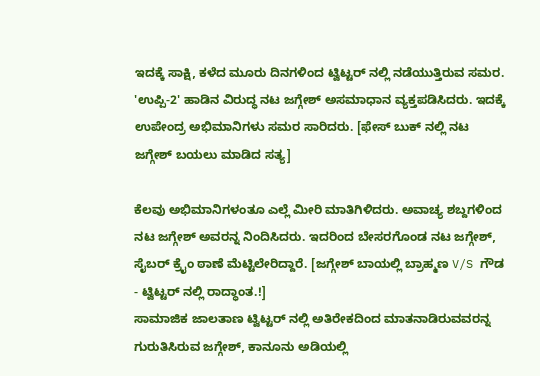ಇದಕ್ಕೆ ಸಾಕ್ಷಿ, ಕಳೆದ ಮೂರು ದಿನಗಳಿಂದ ಟ್ವಿಟ್ಟರ್ ನಲ್ಲಿ ನಡೆಯುತ್ತಿರುವ ಸಮರ. 'ಉಪ್ಪಿ-2' ಹಾಡಿನ ವಿರುದ್ಧ ನಟ ಜಗ್ಗೇಶ್ ಅಸಮಾಧಾನ ವ್ಯಕ್ತಪಡಿಸಿದರು. ಇದಕ್ಕೆ ಉಪೇಂದ್ರ ಅಭಿಮಾನಿಗಳು ಸಮರ ಸಾರಿದರು. [ಫೇಸ್ ಬುಕ್ ನಲ್ಲಿ ನಟ ಜಗ್ಗೇಶ್ ಬಯಲು ಮಾಡಿದ ಸತ್ಯ]

ಕೆಲವು ಅಭಿಮಾನಿಗಳಂತೂ ಎಲ್ಲೆ ಮೀರಿ ಮಾತಿಗಿಳಿದರು. ಅವಾಚ್ಯ ಶಬ್ದಗಳಿಂದ ನಟ ಜಗ್ಗೇಶ್ ಅವರನ್ನ ನಿಂದಿಸಿದರು. ಇದರಿಂದ ಬೇಸರಗೊಂಡ ನಟ ಜಗ್ಗೇಶ್, ಸೈಬರ್ ಕ್ರೈಂ ಠಾಣೆ ಮೆಟ್ಟಿಲೇರಿದ್ದಾರೆ. [ಜಗ್ಗೇಶ್ ಬಾಯಲ್ಲಿ ಬ್ರಾಹ್ಮಣ V/S ಗೌಡ - ಟ್ವಿಟ್ಟರ್ ನಲ್ಲಿ ರಾದ್ಧಾಂತ.!]
ಸಾಮಾಜಿಕ ಜಾಲತಾಣ ಟ್ವಿಟ್ಟರ್ ನಲ್ಲಿ ಅತಿರೇಕದಿಂದ ಮಾತನಾಡಿರುವವರನ್ನ ಗುರುತಿಸಿರುವ ಜಗ್ಗೇಶ್, ಕಾನೂನು ಅಡಿಯಲ್ಲಿ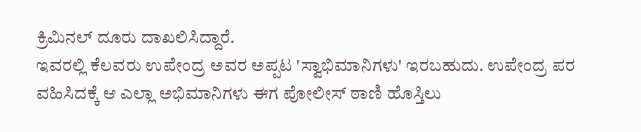ಕ್ರಿಮಿನಲ್ ದೂರು ದಾಖಲಿಸಿದ್ದಾರೆ.
ಇವರಲ್ಲಿ ಕೆಲವರು ಉಪೇಂದ್ರ ಅವರ ಅಪ್ಪಟ 'ಸ್ವಾಭಿಮಾನಿಗಳು' ಇರಬಹುದು. ಉಪೇಂದ್ರ ಪರ ವಹಿಸಿದಕ್ಕೆ ಆ ಎಲ್ಲಾ ಅಭಿಮಾನಿಗಳು ಈಗ ಪೋಲೀಸ್ ಠಾಣಿ ಹೊಸ್ತಿಲು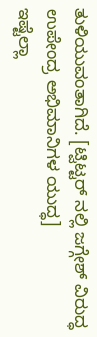ತುಳಿಯುವಂತಾಗಿದೆ. [ಟ್ವಿಟ್ಟರ್ ನಲ್ಲಿ ಜಗ್ಗೇಶ್ ವಿರುದ್ಧ ಉಪೇಂದ್ರ ಅಭಿಮಾನಿಗಳ ಯುದ್ಧ]
ಇಷ್ಟೆಲ್ಲಾ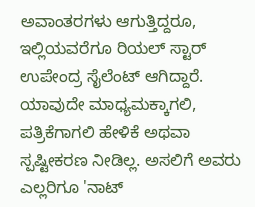ಅವಾಂತರಗಳು ಆಗುತ್ತಿದ್ದರೂ, ಇಲ್ಲಿಯವರೆಗೂ ರಿಯಲ್ ಸ್ಟಾರ್ ಉಪೇಂದ್ರ ಸೈಲೆಂಟ್ ಆಗಿದ್ದಾರೆ. ಯಾವುದೇ ಮಾಧ್ಯಮಕ್ಕಾಗಲಿ, ಪತ್ರಿಕೆಗಾಗಲಿ ಹೇಳಿಕೆ ಅಥವಾ ಸ್ಪಷ್ಟೀಕರಣ ನೀಡಿಲ್ಲ. ಅಸಲಿಗೆ ಅವರು ಎಲ್ಲರಿಗೂ 'ನಾಟ್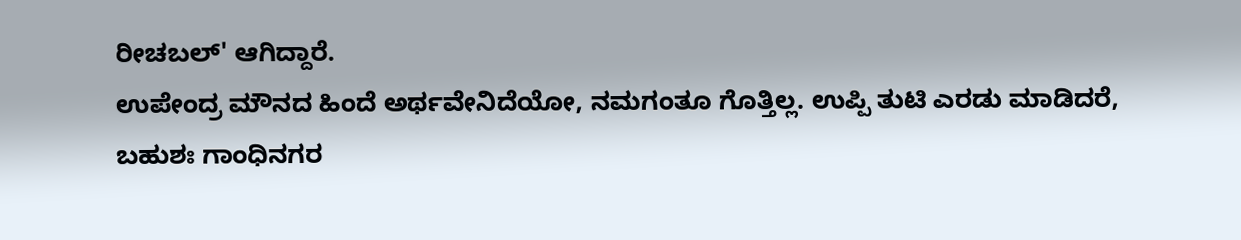ರೀಚಬಲ್' ಆಗಿದ್ದಾರೆ.
ಉಪೇಂದ್ರ ಮೌನದ ಹಿಂದೆ ಅರ್ಥವೇನಿದೆಯೋ, ನಮಗಂತೂ ಗೊತ್ತಿಲ್ಲ. ಉಪ್ಪಿ ತುಟಿ ಎರಡು ಮಾಡಿದರೆ, ಬಹುಶಃ ಗಾಂಧಿನಗರ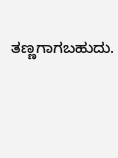ತಣ್ಣಗಾಗಬಹುದು.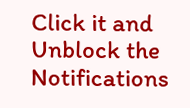Click it and Unblock the Notifications